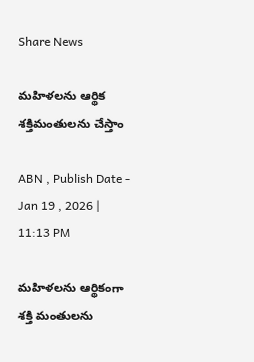Share News

మహిళలను ఆర్థిక శక్తిమంతులను చేస్తాం

ABN , Publish Date - Jan 19 , 2026 | 11:13 PM

మహిళలను ఆర్థికంగా శక్తి మంతులను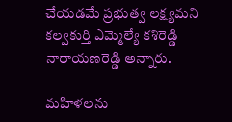చేయడమే ప్రభుత్వ లక్ష్యమని కల్వకుర్తి ఎమ్మెల్యే కశిరెడ్డి నారాయణరెడ్డి అన్నారు.

మహిళలను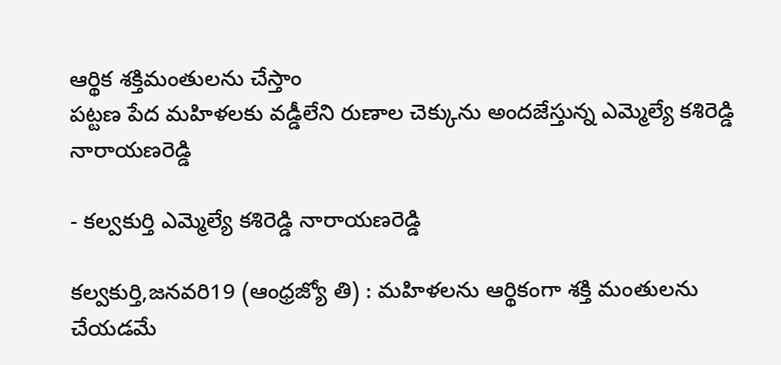ఆర్థిక శక్తిమంతులను చేస్తాం
పట్టణ పేద మహిళలకు వడ్డీలేని రుణాల చెక్కును అందజేస్తున్న ఎమ్మెల్యే కశిరెడ్డి నారాయణరెడ్డి

- కల్వకుర్తి ఎమ్మెల్యే కశిరెడ్డి నారాయణరెడ్డి

కల్వకుర్తి,జనవరి19 (ఆంధ్రజ్యో తి) : మహిళలను ఆర్థికంగా శక్తి మంతులను చేయడమే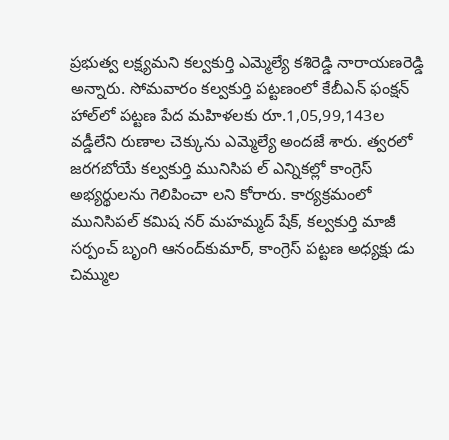ప్రభుత్వ లక్ష్యమని కల్వకుర్తి ఎమ్మెల్యే కశిరెడ్డి నారాయణరెడ్డి అన్నారు. సోమవారం కల్వకుర్తి పట్టణంలో కేబీఎన్‌ ఫంక్షన్‌ హాల్‌లో పట్టణ పేద మహిళలకు రూ.1,05,99,143ల వడ్డీలేని రుణాల చెక్కును ఎమ్మెల్యే అందజే శారు. త్వరలో జరగబోయే కల్వకుర్తి మునిసిప ల్‌ ఎన్నికల్లో కాంగ్రెస్‌ అభ్యర్థులను గెలిపించా లని కోరారు. కార్యక్రమంలో మునిసిపల్‌ కమిష నర్‌ మహమ్మద్‌ షేక్‌, కల్వకుర్తి మాజీ సర్పంచ్‌ బృంగి ఆనంద్‌కుమార్‌, కాంగ్రెస్‌ పట్టణ అధ్యక్షు డు చిమ్ముల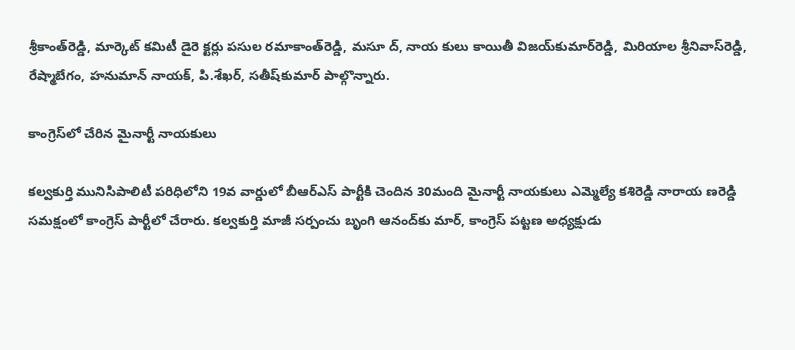శ్రీకాంత్‌రెడ్డి, మార్కెట్‌ కమిటీ డైరె క్టర్లు పసుల రమాకాంత్‌రెడ్డి, మసూ ద్‌, నాయ కులు కాయితీ విజయ్‌కుమార్‌రెడ్డి, మిరియాల శ్రీనివాస్‌రెడ్డి, రేష్మాబేగం, హనుమాన్‌ నాయక్‌, పి.శేఖర్‌, సతీష్‌కుమార్‌ పాల్గొన్నారు.

కాంగ్రెస్‌లో చేరిన మైనార్టీ నాయకులు

కల్వకుర్తి మునిసిపాలిటీ పరిధిలోని 19వ వార్డులో బీఆర్‌ఎస్‌ పార్టీకి చెందిన 30మంది మైనార్టీ నాయకులు ఎమ్మెల్యే కశిరెడ్డి నారాయ ణరెడ్డి సమక్షంలో కాంగ్రెస్‌ పార్టీలో చేరారు. కల్వకుర్తి మాజీ సర్పంచు బృంగి ఆనంద్‌కు మార్‌, కాంగ్రెస్‌ పట్టణ అధ్యక్షుడు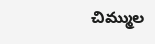చిమ్ముల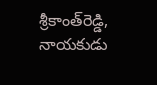శ్రీకాంత్‌రెడ్డి, నాయకుడు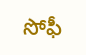సోఫీ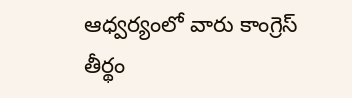ఆధ్వర్యంలో వారు కాంగ్రెస్‌ తీర్థం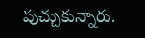పుచ్చుకున్నారు.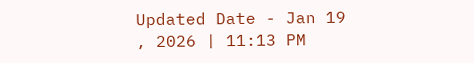Updated Date - Jan 19 , 2026 | 11:13 PM